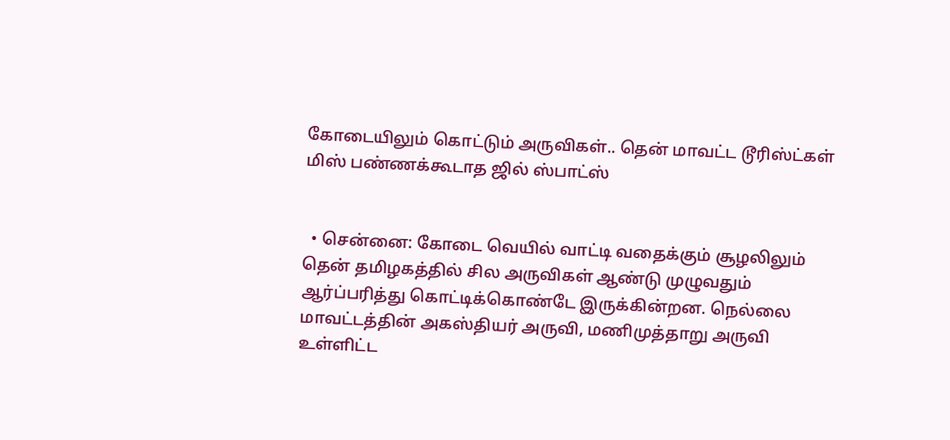கோடையிலும் கொட்டும் அருவிகள்.. தென் மாவட்ட டூரிஸ்ட்கள் மிஸ் பண்ணக்கூடாத ஜில் ஸ்பாட்ஸ்


  • சென்னை: கோடை வெயில் வாட்டி வதைக்கும் சூழலிலும் தென் தமிழகத்தில் சில அருவிகள் ஆண்டு முழுவதும் ஆர்ப்பரித்து கொட்டிக்கொண்டே இருக்கின்றன. நெல்லை மாவட்டத்தின் அகஸ்தியர் அருவி, மணிமுத்தாறு அருவி உள்ளிட்ட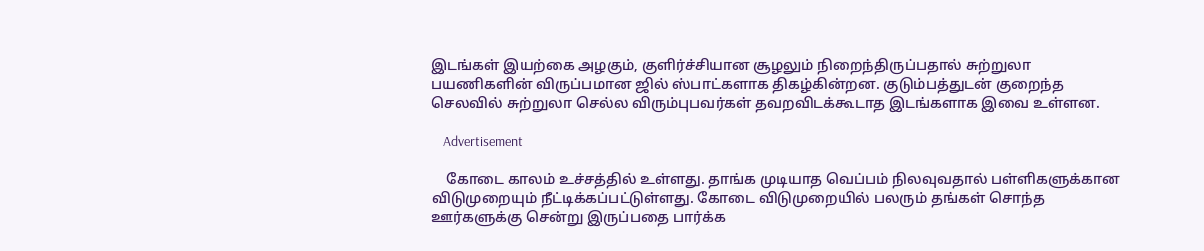இடங்கள் இயற்கை அழகும், குளிர்ச்சியான சூழலும் நிறைந்திருப்பதால் சுற்றுலா பயணிகளின் விருப்பமான ஜில் ஸ்பாட்களாக திகழ்கின்றன. குடும்பத்துடன் குறைந்த செலவில் சுற்றுலா செல்ல விரும்புபவர்கள் தவறவிடக்கூடாத இடங்களாக இவை உள்ளன.

    Advertisement

    கோடை காலம் உச்சத்தில் உள்ளது. தாங்க முடியாத வெப்பம் நிலவுவதால் பள்ளிகளுக்கான விடுமுறையும் நீட்டிக்கப்பட்டுள்ளது. கோடை விடுமுறையில் பலரும் தங்கள் சொந்த ஊர்களுக்கு சென்று இருப்பதை பார்க்க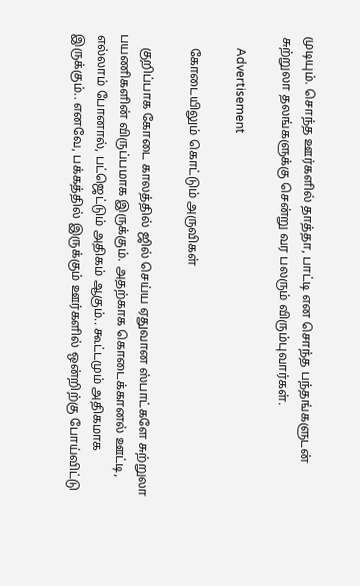முடியும். சொந்த ஊர்களில் தாத்தா, பாட்டி என சொந்த பந்தங்களுடன் சுற்றுலா தலங்களுக்கு சென்று வர பலரும் விரும்புவார்கள்.

    Advertisement

    கோடையிலும் கொட்டும் அருவிகள்

    குறிப்பாக கோடை காலத்தில் ஜில் செய்ய ஏதுவான ஸ்பாட்களே சுற்றுலா பயணிகளின் விருப்பமாக இருக்கும். அதற்காக கொடைக்கானல் ஊட்டி, எல்லாம் போனால், பட்ஜெட்டும் அதிகம் ஆகும்.. கூட்டமும் அதிகமாக இருக்கும்.. எனவே, பக்கத்தில் இருக்கும் ஊர்களில் ஒன்றிற்கு போய்விட்டு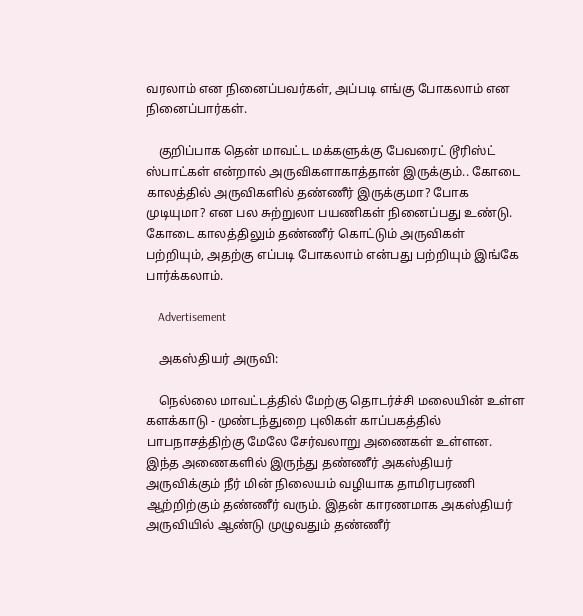வரலாம் என நினைப்பவர்கள், அப்படி எங்கு போகலாம் என நினைப்பார்கள்.

    குறிப்பாக தென் மாவட்ட மக்களுக்கு பேவரைட் டூரிஸ்ட் ஸ்பாட்கள் என்றால் அருவிகளாகாத்தான் இருக்கும்.. கோடை காலத்தில் அருவிகளில் தண்ணீர் இருக்குமா? போக முடியுமா? என பல சுற்றுலா பயணிகள் நினைப்பது உண்டு. கோடை காலத்திலும் தண்ணீர் கொட்டும் அருவிகள் பற்றியும், அதற்கு எப்படி போகலாம் என்பது பற்றியும் இங்கே பார்க்கலாம்.

    Advertisement

    அகஸ்தியர் அருவி:

    நெல்லை மாவட்டத்தில் மேற்கு தொடர்ச்சி மலையின் உள்ள களக்காடு - முண்டந்துறை புலிகள் காப்பகத்தில் பாபநாசத்திற்கு மேலே சேர்வலாறு அணைகள் உள்ளன. இந்த அணைகளில் இருந்து தண்ணீர் அகஸ்தியர் அருவிக்கும் நீர் மின் நிலையம் வழியாக தாமிரபரணி ஆற்றிற்கும் தண்ணீர் வரும். இதன் காரணமாக அகஸ்தியர் அருவியில் ஆண்டு முழுவதும் தண்ணீர்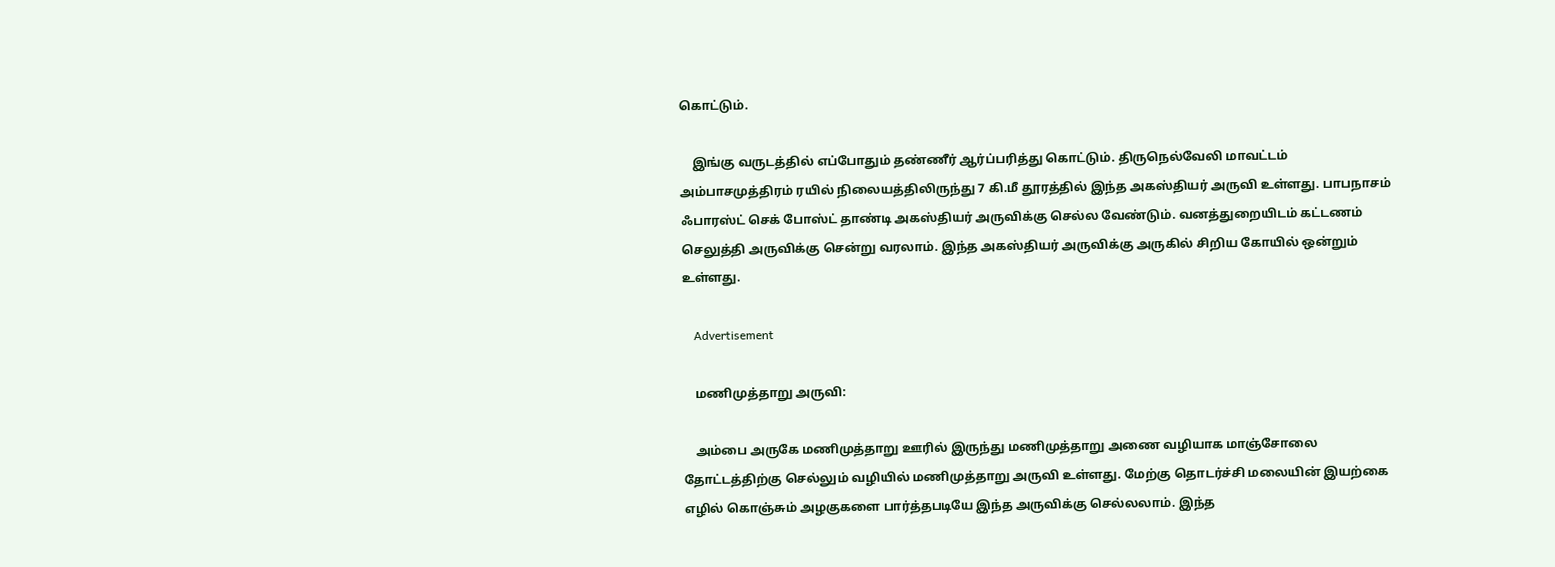கொட்டும்.

    இங்கு வருடத்தில் எப்போதும் தண்ணீர் ஆர்ப்பரித்து கொட்டும். திருநெல்வேலி மாவட்டம் அம்பாசமுத்திரம் ரயில் நிலையத்திலிருந்து 7 கி.மீ தூரத்தில் இந்த அகஸ்தியர் அருவி உள்ளது. பாபநாசம் ஃபாரஸ்ட் செக் போஸ்ட் தாண்டி அகஸ்தியர் அருவிக்கு செல்ல வேண்டும். வனத்துறையிடம் கட்டணம் செலுத்தி அருவிக்கு சென்று வரலாம். இந்த அகஸ்தியர் அருவிக்கு அருகில் சிறிய கோயில் ஒன்றும் உள்ளது.

    Advertisement

    மணிமுத்தாறு அருவி:

    அம்பை அருகே மணிமுத்தாறு ஊரில் இருந்து மணிமுத்தாறு அணை வழியாக மாஞ்சோலை தோட்டத்திற்கு செல்லும் வழியில் மணிமுத்தாறு அருவி உள்ளது. மேற்கு தொடர்ச்சி மலையின் இயற்கை எழில் கொஞ்சும் அழகுகளை பார்த்தபடியே இந்த அருவிக்கு செல்லலாம். இந்த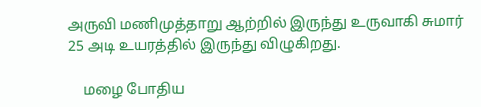அருவி மணிமுத்தாறு ஆற்றில் இருந்து உருவாகி சுமார் 25 அடி உயரத்தில் இருந்து விழுகிறது.

    மழை போதிய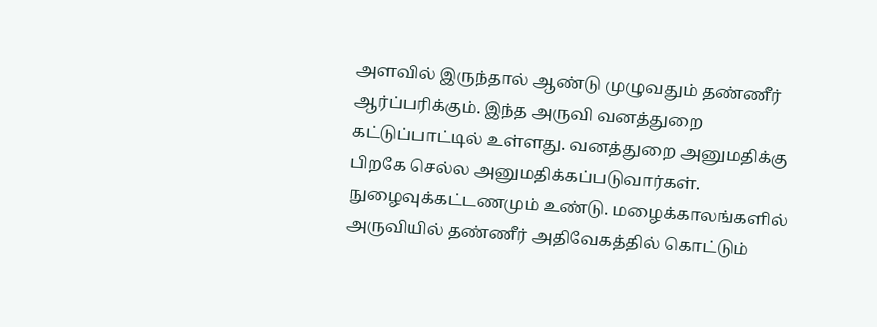அளவில் இருந்தால் ஆண்டு முழுவதும் தண்ணீர் ஆர்ப்பரிக்கும். இந்த அருவி வனத்துறை கட்டுப்பாட்டில் உள்ளது. வனத்துறை அனுமதிக்கு பிறகே செல்ல அனுமதிக்கப்படுவார்கள். நுழைவுக்கட்டணமும் உண்டு. மழைக்காலங்களில் அருவியில் தண்ணீர் அதிவேகத்தில் கொட்டும்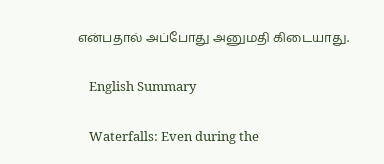என்பதால் அப்போது அனுமதி கிடையாது.

    English Summary

    Waterfalls: Even during the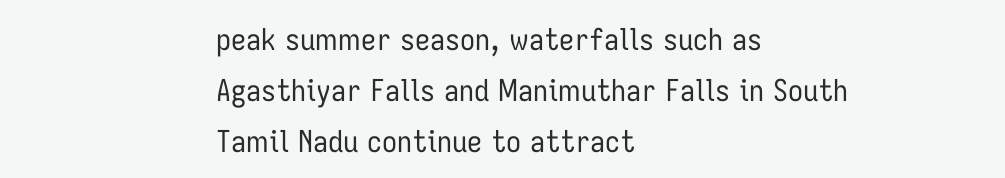peak summer season, waterfalls such as Agasthiyar Falls and Manimuthar Falls in South Tamil Nadu continue to attract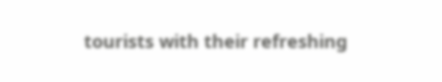tourists with their refreshing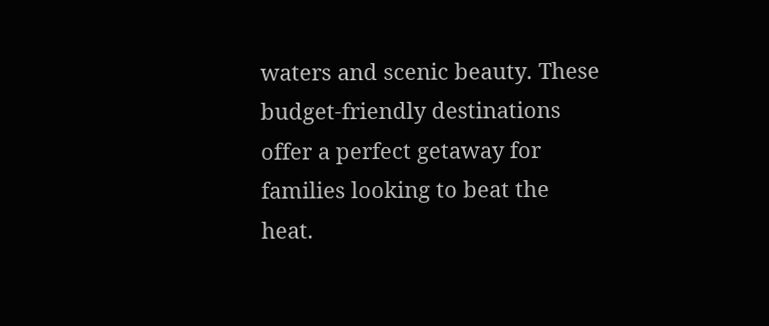waters and scenic beauty. These budget-friendly destinations offer a perfect getaway for families looking to beat the heat.